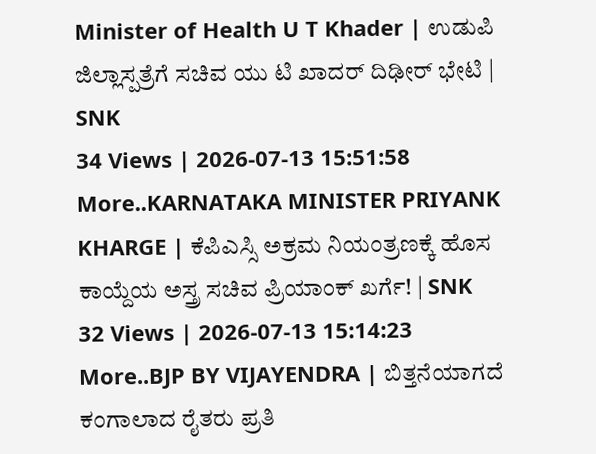Minister of Health U T Khader | ಉಡುಪಿ ಜಿಲ್ಲಾಸ್ಪತ್ರೆಗೆ ಸಚಿವ ಯು ಟಿ ಖಾದರ್ ದಿಢೀರ್ ಭೇಟಿ | SNK
34 Views | 2026-07-13 15:51:58
More..KARNATAKA MINISTER PRIYANK KHARGE | ಕೆಪಿಎಸ್ಸಿ ಅಕ್ರಮ ನಿಯಂತ್ರಣಕ್ಕೆ ಹೊಸ ಕಾಯ್ದೆಯ ಅಸ್ತ್ರ ಸಚಿವ ಪ್ರಿಯಾಂಕ್ ಖರ್ಗೆ! | SNK
32 Views | 2026-07-13 15:14:23
More..BJP BY VIJAYENDRA | ಬಿತ್ತನೆಯಾಗದೆ ಕಂಗಾಲಾದ ರೈತರು ಪ್ರತಿ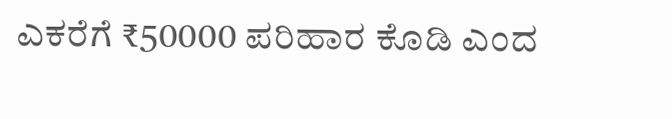ಎಕರೆಗೆ ₹50000 ಪರಿಹಾರ ಕೊಡಿ ಎಂದ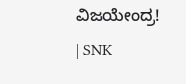ವಿಜಯೇಂದ್ರ! | SNK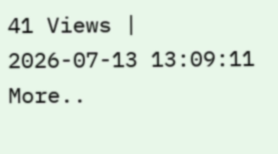41 Views | 2026-07-13 13:09:11
More..